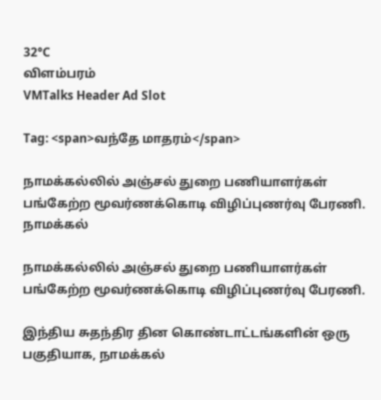32°C
விளம்பரம்
VMTalks Header Ad Slot

Tag: <span>வந்தே மாதரம்</span>

நாமக்கல்லில் அஞ்சல் துறை பணியாளர்கள் பங்கேற்ற மூவர்ணக்கொடி விழிப்புணர்வு பேரணி. நாமக்கல்

நாமக்கல்லில் அஞ்சல் துறை பணியாளர்கள் பங்கேற்ற மூவர்ணக்கொடி விழிப்புணர்வு பேரணி.

இந்திய சுதந்திர தின கொண்டாட்டங்களின் ஒரு பகுதியாக, நாமக்கல்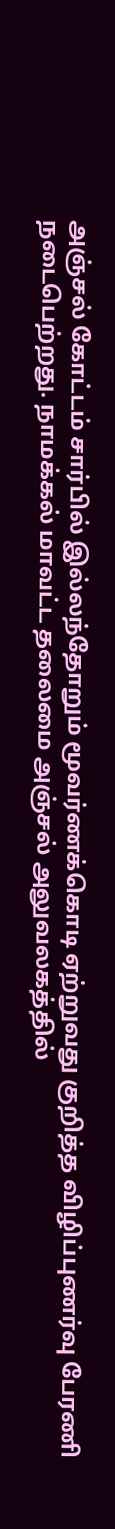அஞ்சல் கோட்டம் சார்பில் இல்லந்தோறும் மூவர்ணக்கொடி ஏற்றுவது குறித்த விழிப்புணர்வு பேரணி நடைபெற்றது. நாமக்கல் மாவட்ட தலைமை அஞ்சல் அலுவலகத்தில்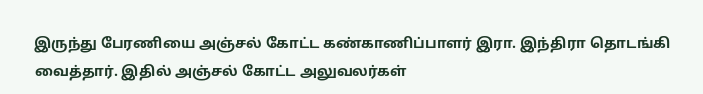இருந்து பேரணியை அஞ்சல் கோட்ட கண்காணிப்பாளர் இரா. இந்திரா தொடங்கி வைத்தார். இதில் அஞ்சல் கோட்ட அலுவலர்கள்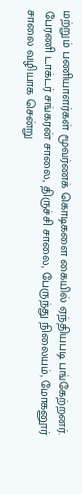மற்றும் பணியாளர்கள் மூவர்ணக் கொடிகளை கையில் ஏந்தியபடி பங்கேற்றனர். பேரணி டாக்டர் சங்கரன் சாலை, திருச்சி சாலை, பேருந்து நிலையம், மோகனூர் சாலை வழியாக சென்று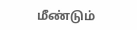மீண்டும்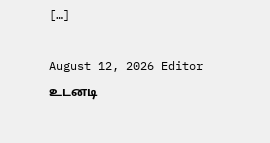[…]

August 12, 2026 Editor
உடனடி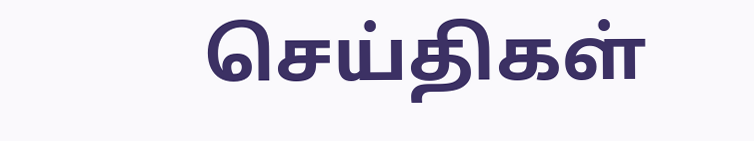செய்திகள்